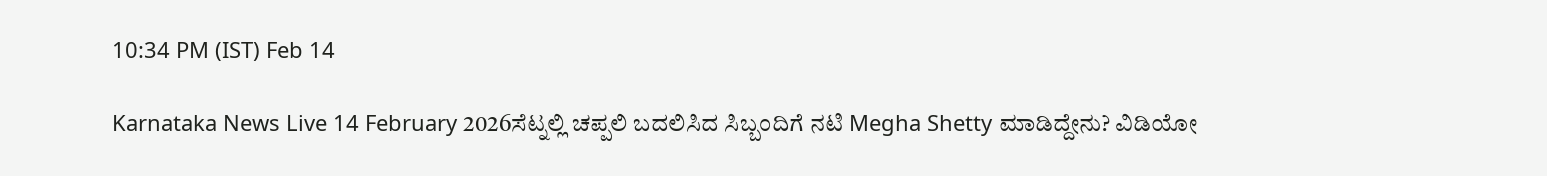10:34 PM (IST) Feb 14

Karnataka News Live 14 February 2026ಸೆಟ್ನಲ್ಲಿ ಚಪ್ಪಲಿ ಬದಲಿಸಿದ ಸಿಬ್ಬಂದಿಗೆ ನಟಿ Megha Shetty ಮಾಡಿದ್ದೇನು? ವಿಡಿಯೋ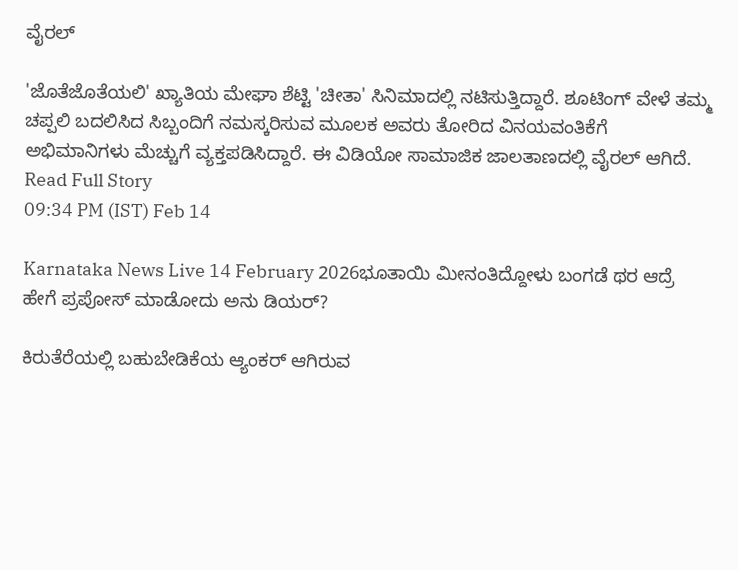ವೈರಲ್

'ಜೊತೆಜೊತೆಯಲಿ' ಖ್ಯಾತಿಯ ಮೇಘಾ ಶೆಟ್ಟಿ 'ಚೀತಾ' ಸಿನಿಮಾದಲ್ಲಿ ನಟಿಸುತ್ತಿದ್ದಾರೆ. ಶೂಟಿಂಗ್ ವೇಳೆ ತಮ್ಮ ಚಪ್ಪಲಿ ಬದಲಿಸಿದ ಸಿಬ್ಬಂದಿಗೆ ನಮಸ್ಕರಿಸುವ ಮೂಲಕ ಅವರು ತೋರಿದ ವಿನಯವಂತಿಕೆಗೆ ಅಭಿಮಾನಿಗಳು ಮೆಚ್ಚುಗೆ ವ್ಯಕ್ತಪಡಿಸಿದ್ದಾರೆ. ಈ ವಿಡಿಯೋ ಸಾಮಾಜಿಕ ಜಾಲತಾಣದಲ್ಲಿ ವೈರಲ್ ಆಗಿದೆ.
Read Full Story
09:34 PM (IST) Feb 14

Karnataka News Live 14 February 2026ಭೂತಾಯಿ ಮೀನಂತಿದ್ದೋಳು ಬಂಗಡೆ ಥರ ಆದ್ರೆ ಹೇಗೆ ಪ್ರಪೋಸ್ ಮಾಡೋದು ಅನು ಡಿಯರ್?

ಕಿರುತೆರೆಯಲ್ಲಿ ಬಹುಬೇಡಿಕೆಯ ಆ್ಯಂಕರ್ ಆಗಿರುವ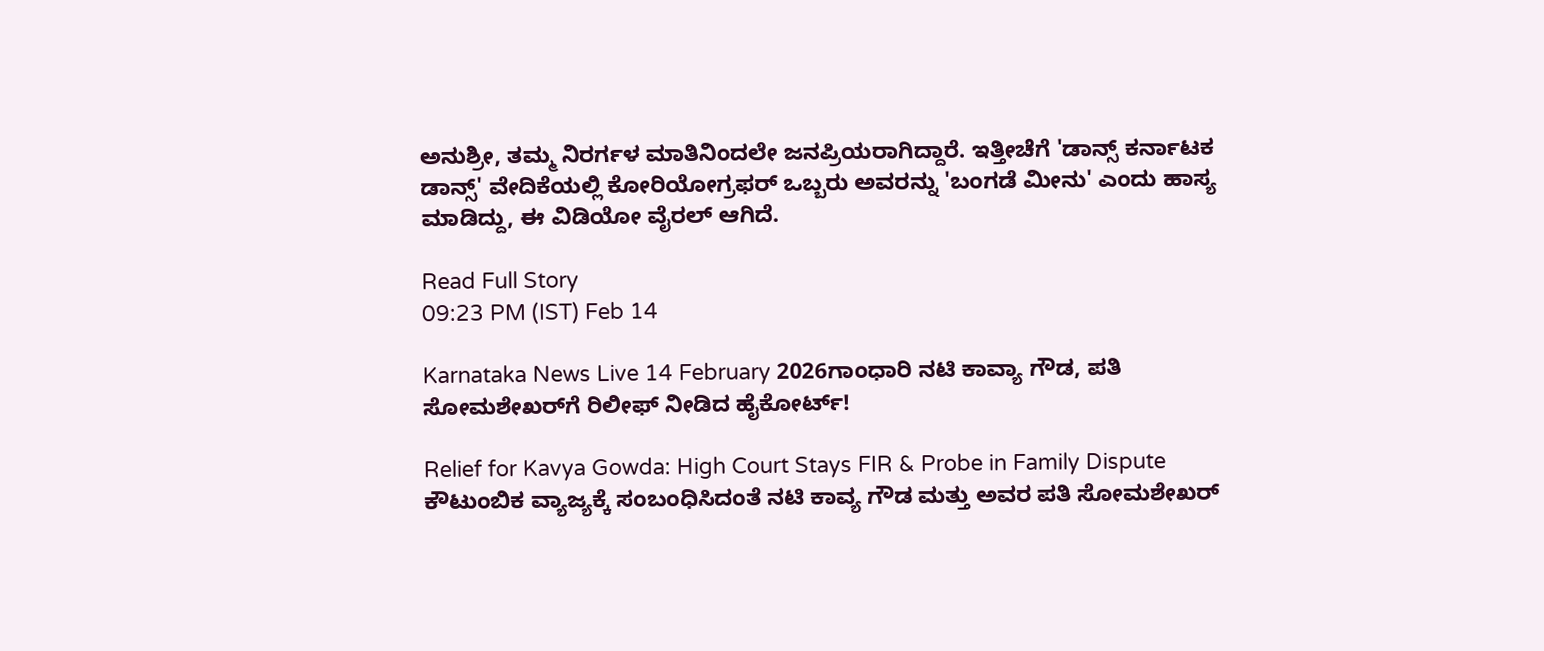ಅನುಶ್ರೀ, ತಮ್ಮ ನಿರರ್ಗಳ ಮಾತಿನಿಂದಲೇ ಜನಪ್ರಿಯರಾಗಿದ್ದಾರೆ. ಇತ್ತೀಚೆಗೆ 'ಡಾನ್ಸ್ ಕರ್ನಾಟಕ ಡಾನ್ಸ್' ವೇದಿಕೆಯಲ್ಲಿ ಕೋರಿಯೋಗ್ರಫರ್ ಒಬ್ಬರು ಅವರನ್ನು 'ಬಂಗಡೆ ಮೀನು' ಎಂದು ಹಾಸ್ಯ ಮಾಡಿದ್ದು, ಈ ವಿಡಿಯೋ ವೈರಲ್ ಆಗಿದೆ.

Read Full Story
09:23 PM (IST) Feb 14

Karnataka News Live 14 February 2026ಗಾಂಧಾರಿ ನಟಿ ಕಾವ್ಯಾ ಗೌಡ, ಪತಿ ಸೋಮಶೇಖರ್‌ಗೆ ರಿಲೀಫ್‌ ನೀಡಿದ ಹೈಕೋರ್ಟ್‌!

Relief for Kavya Gowda: High Court Stays FIR & Probe in Family Dispute ಕೌಟುಂಬಿಕ ವ್ಯಾಜ್ಯಕ್ಕೆ ಸಂಬಂಧಿಸಿದಂತೆ ನಟಿ ಕಾವ್ಯ ಗೌಡ ಮತ್ತು ಅವರ ಪತಿ ಸೋಮಶೇಖರ್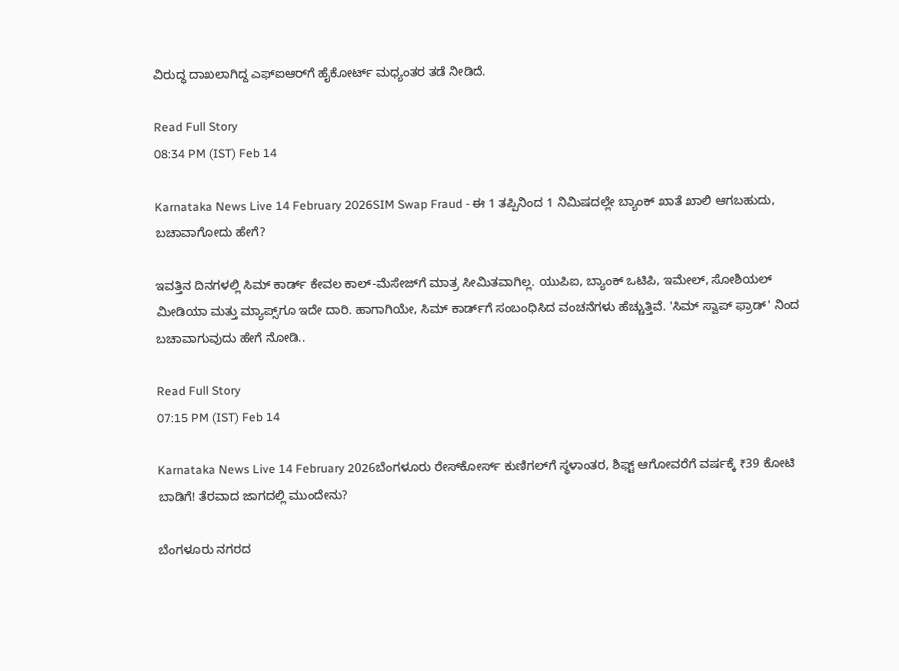ವಿರುದ್ಧ ದಾಖಲಾಗಿದ್ದ ಎಫ್‌ಐಆರ್‌ಗೆ ಹೈಕೋರ್ಟ್ ಮಧ್ಯಂತರ ತಡೆ ನೀಡಿದೆ.

Read Full Story
08:34 PM (IST) Feb 14

Karnataka News Live 14 February 2026SIM Swap Fraud - ಈ 1 ತಪ್ಪಿನಿಂದ 1 ನಿಮಿಷದಲ್ಲೇ ಬ್ಯಾಂಕ್ ಖಾತೆ ಖಾಲಿ ಆಗಬಹುದು, ಬಚಾವಾಗೋದು ಹೇಗೆ?

ಇವತ್ತಿನ ದಿನಗಳಲ್ಲಿ ಸಿಮ್ ಕಾರ್ಡ್ ಕೇವಲ ಕಾಲ್-ಮೆಸೇಜ್‌ಗೆ ಮಾತ್ರ ಸೀಮಿತವಾಗಿಲ್ಲ. ಯುಪಿಐ, ಬ್ಯಾಂಕ್ ಒಟಿಪಿ, ಇಮೇಲ್, ಸೋಶಿಯಲ್ ಮೀಡಿಯಾ ಮತ್ತು ಮ್ಯಾಪ್ಸ್‌ಗೂ ಇದೇ ದಾರಿ. ಹಾಗಾಗಿಯೇ, ಸಿಮ್ ಕಾರ್ಡ್‌ಗೆ ಸಂಬಂಧಿಸಿದ ವಂಚನೆಗಳು ಹೆಚ್ಚುತ್ತಿವೆ. 'ಸಿಮ್ ಸ್ವಾಪ್ ಫ್ರಾಡ್' ನಿಂದ ಬಚಾವಾಗುವುದು ಹೇಗೆ ನೋಡಿ..

Read Full Story
07:15 PM (IST) Feb 14

Karnataka News Live 14 February 2026ಬೆಂಗಳೂರು ರೇಸ್‌ಕೋರ್ಸ್‌ ಕುಣಿಗಲ್‌ಗೆ ಸ್ಥಳಾಂತರ, ಶಿಫ್ಟ್ ಆಗೋವರೆಗೆ ವರ್ಷಕ್ಕೆ ₹39 ಕೋಟಿ ಬಾಡಿಗೆ! ತೆರವಾದ ಜಾಗದಲ್ಲಿ ಮುಂದೇನು?

ಬೆಂಗಳೂರು ನಗರದ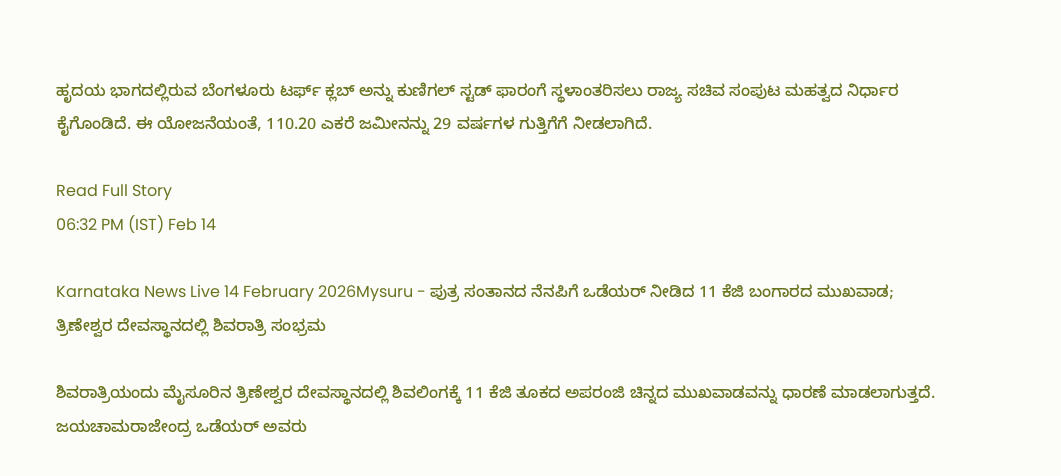ಹೃದಯ ಭಾಗದಲ್ಲಿರುವ ಬೆಂಗಳೂರು ಟರ್ಫ್ ಕ್ಲಬ್ ಅನ್ನು ಕುಣಿಗಲ್ ಸ್ಟಡ್ ಫಾರಂಗೆ ಸ್ಥಳಾಂತರಿಸಲು ರಾಜ್ಯ ಸಚಿವ ಸಂಪುಟ ಮಹತ್ವದ ನಿರ್ಧಾರ ಕೈಗೊಂಡಿದೆ. ಈ ಯೋಜನೆಯಂತೆ, 110.20 ಎಕರೆ ಜಮೀನನ್ನು 29 ವರ್ಷಗಳ ಗುತ್ತಿಗೆಗೆ ನೀಡಲಾಗಿದೆ.

Read Full Story
06:32 PM (IST) Feb 14

Karnataka News Live 14 February 2026Mysuru - ಪುತ್ರ ಸಂತಾನದ ನೆನಪಿಗೆ ಒಡೆಯರ್ ನೀಡಿದ 11 ಕೆಜಿ ಬಂಗಾರದ ಮುಖವಾಡ; ತ್ರಿಣೇಶ್ವರ ದೇವಸ್ಥಾನದಲ್ಲಿ ಶಿವರಾತ್ರಿ ಸಂಭ್ರಮ

ಶಿವರಾತ್ರಿಯಂದು ಮೈಸೂರಿನ ತ್ರಿಣೇಶ್ವರ ದೇವಸ್ಥಾನದಲ್ಲಿ ಶಿವಲಿಂಗಕ್ಕೆ 11 ಕೆಜಿ ತೂಕದ ಅಪರಂಜಿ ಚಿನ್ನದ ಮುಖವಾಡವನ್ನು ಧಾರಣೆ ಮಾಡಲಾಗುತ್ತದೆ. ಜಯಚಾಮರಾಜೇಂದ್ರ ಒಡೆಯರ್ ಅವರು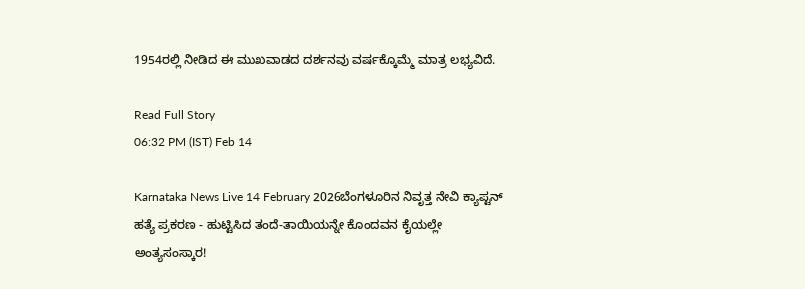1954ರಲ್ಲಿ ನೀಡಿದ ಈ ಮುಖವಾಡದ ದರ್ಶನವು ವರ್ಷಕ್ಕೊಮ್ಮೆ ಮಾತ್ರ ಲಭ್ಯವಿದೆ.

Read Full Story
06:32 PM (IST) Feb 14

Karnataka News Live 14 February 2026ಬೆಂಗಳೂರಿನ ನಿವೃತ್ತ ನೇವಿ ಕ್ಯಾಪ್ಟನ್ ಹತ್ಯೆ ಪ್ರಕರಣ - ಹುಟ್ಟಿಸಿದ ತಂದೆ-ತಾಯಿಯನ್ನೇ ಕೊಂದವನ ಕೈಯಲ್ಲೇ ಅಂತ್ಯಸಂಸ್ಕಾರ!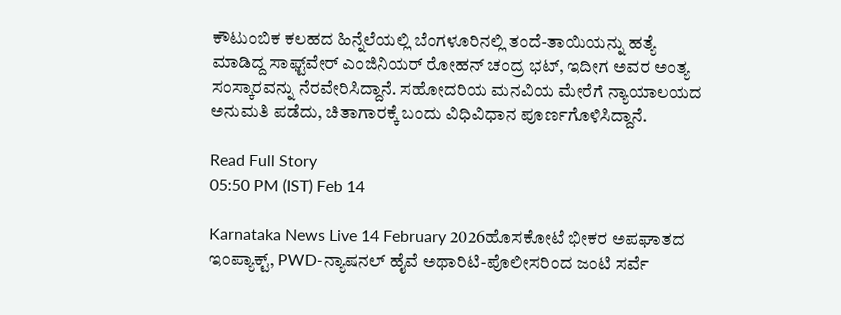ಕೌಟುಂಬಿಕ ಕಲಹದ ಹಿನ್ನೆಲೆಯಲ್ಲಿ ಬೆಂಗಳೂರಿನಲ್ಲಿ ತಂದೆ-ತಾಯಿಯನ್ನು ಹತ್ಯೆ ಮಾಡಿದ್ದ ಸಾಫ್ಟ್‌ವೇರ್‌ ಎಂಜಿನಿಯರ್‌ ರೋಹನ್‌ ಚಂದ್ರ ಭಟ್, ಇದೀಗ ಅವರ ಅಂತ್ಯ ಸಂಸ್ಕಾರವನ್ನು ನೆರವೇರಿಸಿದ್ದಾನೆ. ಸಹೋದರಿಯ ಮನವಿಯ ಮೇರೆಗೆ ನ್ಯಾಯಾಲಯದ ಅನುಮತಿ ಪಡೆದು, ಚಿತಾಗಾರಕ್ಕೆ ಬಂದು ವಿಧಿವಿಧಾನ ಪೂರ್ಣಗೊಳಿಸಿದ್ದಾನೆ.

Read Full Story
05:50 PM (IST) Feb 14

Karnataka News Live 14 February 2026ಹೊಸಕೋಟೆ ಭೀಕರ ಅಪಘಾತದ ಇಂಪ್ಯಾಕ್ಟ್, PWD-ನ್ಯಾಷನಲ್ ಹೈವೆ ಅಥಾರಿಟಿ-ಪೊಲೀಸರಿಂದ ಜಂಟಿ ಸರ್ವೆ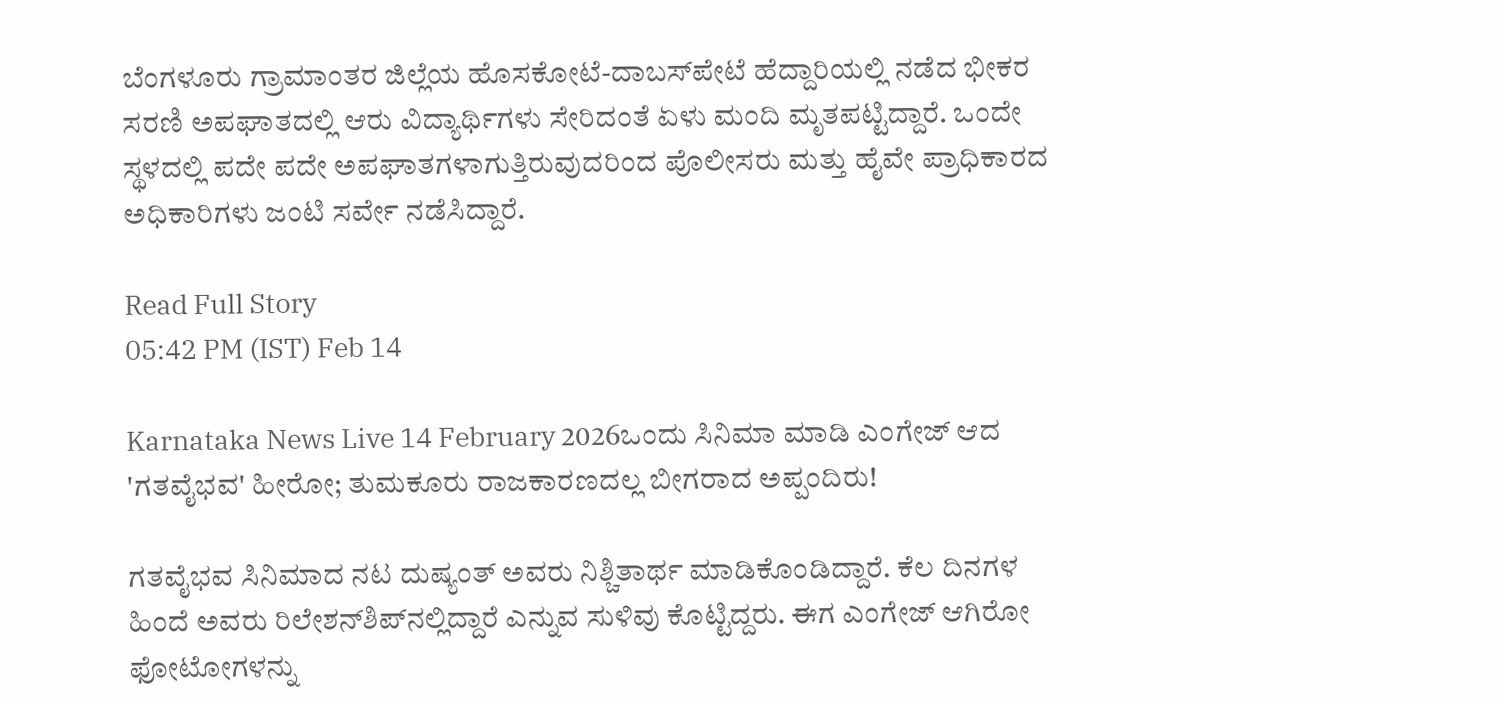ಬೆಂಗಳೂರು ಗ್ರಾಮಾಂತರ ಜಿಲ್ಲೆಯ ಹೊಸಕೋಟೆ-ದಾಬಸ್‌ಪೇಟೆ ಹೆದ್ದಾರಿಯಲ್ಲಿ ನಡೆದ ಭೀಕರ ಸರಣಿ ಅಪಘಾತದಲ್ಲಿ ಆರು ವಿದ್ಯಾರ್ಥಿಗಳು ಸೇರಿದಂತೆ ಏಳು ಮಂದಿ ಮೃತಪಟ್ಟಿದ್ದಾರೆ. ಒಂದೇ ಸ್ಥಳದಲ್ಲಿ ಪದೇ ಪದೇ ಅಪಘಾತಗಳಾಗುತ್ತಿರುವುದರಿಂದ ಪೊಲೀಸರು ಮತ್ತು ಹೈವೇ ಪ್ರಾಧಿಕಾರದ ಅಧಿಕಾರಿಗಳು ಜಂಟಿ ಸರ್ವೇ ನಡೆಸಿದ್ದಾರೆ.

Read Full Story
05:42 PM (IST) Feb 14

Karnataka News Live 14 February 2026ಒಂದು ಸಿನಿಮಾ ಮಾಡಿ ಎಂಗೇಜ್‌ ಆದ 'ಗತವೈಭವ' ಹೀರೋ; ತುಮಕೂರು ರಾಜಕಾರಣದಲ್ಲ ಬೀಗರಾದ ಅಪ್ಪಂದಿರು!

ಗತವೈಭವ ಸಿನಿಮಾದ ನಟ ದುಷ್ಯಂತ್‌ ಅವರು ನಿಶ್ಚಿತಾರ್ಥ ಮಾಡಿಕೊಂಡಿದ್ದಾರೆ. ಕೆಲ ದಿನಗಳ ಹಿಂದೆ ಅವರು ರಿಲೇಶನ್‌ಶಿಪ್‌ನಲ್ಲಿದ್ದಾರೆ ಎನ್ನುವ ಸುಳಿವು ಕೊಟ್ಟಿದ್ದರು. ಈಗ ಎಂಗೇಜ್‌ ಆಗಿರೋ ಫೋಟೋಗಳನ್ನು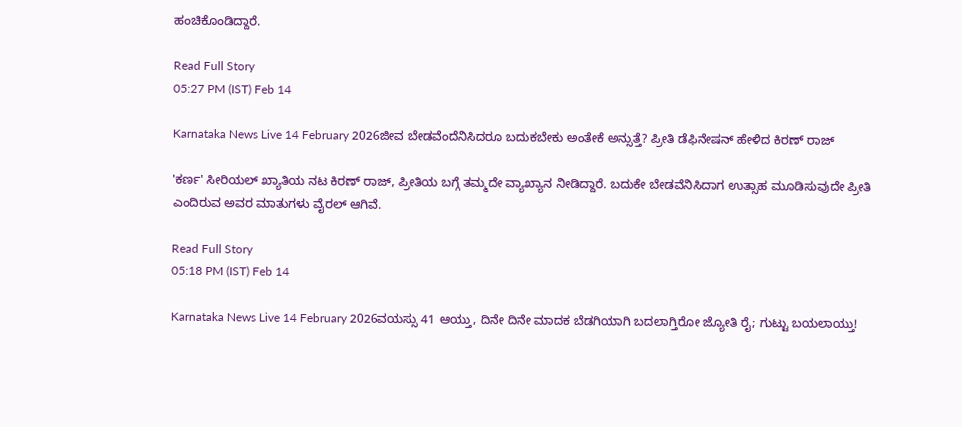ಹಂಚಿಕೊಂಡಿದ್ದಾರೆ.

Read Full Story
05:27 PM (IST) Feb 14

Karnataka News Live 14 February 2026ಜೀವ ಬೇಡವೆಂದೆನಿಸಿದರೂ ಬದುಕಬೇಕು ಅಂತೇಕೆ ಅನ್ಸುತ್ತೆ? ಪ್ರೀತಿ ಡೆಫಿನೇಷನ್ ಹೇಳಿದ ಕಿರಣ್ ರಾಜ್

'ಕರ್ಣ' ಸೀರಿಯಲ್ ಖ್ಯಾತಿಯ ನಟ ಕಿರಣ್ ರಾಜ್, ಪ್ರೀತಿಯ ಬಗ್ಗೆ ತಮ್ಮದೇ ವ್ಯಾಖ್ಯಾನ ನೀಡಿದ್ದಾರೆ. ಬದುಕೇ ಬೇಡವೆನಿಸಿದಾಗ ಉತ್ಸಾಹ ಮೂಡಿಸುವುದೇ ಪ್ರೀತಿ ಎಂದಿರುವ ಅವರ ಮಾತುಗಳು ವೈರಲ್ ಆಗಿವೆ.

Read Full Story
05:18 PM (IST) Feb 14

Karnataka News Live 14 February 2026ವಯಸ್ಸು 41 ಆಯ್ತು, ದಿನೇ ದಿನೇ ಮಾದಕ ಬೆಡಗಿಯಾಗಿ ಬದಲಾಗ್ತಿರೋ ಜ್ಯೋತಿ ರೈ; ಗುಟ್ಟು ಬಯಲಾಯ್ತು!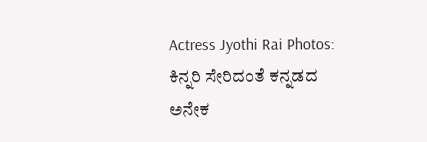Actress Jyothi Rai Photos: ಕಿನ್ನರಿ ಸೇರಿದಂತೆ ಕನ್ನಡದ ಅನೇಕ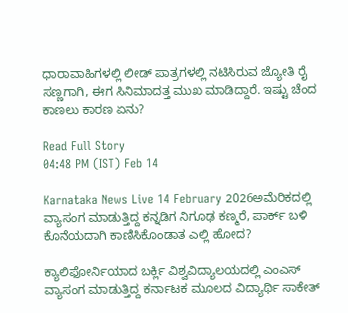ಧಾರಾವಾಹಿಗಳಲ್ಲಿ ಲೀಡ್‌ ಪಾತ್ರಗಳಲ್ಲಿ ನಟಿಸಿರುವ ಜ್ಯೋತಿ ರೈ ಸಣ್ಣಗಾಗಿ, ಈಗ ಸಿನಿಮಾದತ್ತ ಮುಖ ಮಾಡಿದ್ದಾರೆ. ಇಷ್ಟು ಚೆಂದ ಕಾಣಲು ಕಾರಣ ಏನು?

Read Full Story
04:48 PM (IST) Feb 14

Karnataka News Live 14 February 2026ಅಮೆರಿಕದಲ್ಲಿ ವ್ಯಾಸಂಗ ಮಾಡುತ್ತಿದ್ದ ಕನ್ನಡಿಗ ನಿಗೂಢ ಕಣ್ಮರೆ, ಪಾರ್ಕ್ ಬಳಿ ಕೊನೆಯದಾಗಿ ಕಾಣಿಸಿಕೊಂಡಾತ ಎಲ್ಲಿ ಹೋದ?

ಕ್ಯಾಲಿಫೋರ್ನಿಯಾದ ಬರ್ಕ್ಲಿ ವಿಶ್ವವಿದ್ಯಾಲಯದಲ್ಲಿ ಎಂಎಸ್ ವ್ಯಾಸಂಗ ಮಾಡುತ್ತಿದ್ದ ಕರ್ನಾಟಕ ಮೂಲದ ವಿದ್ಯಾರ್ಥಿ ಸಾಕೇತ್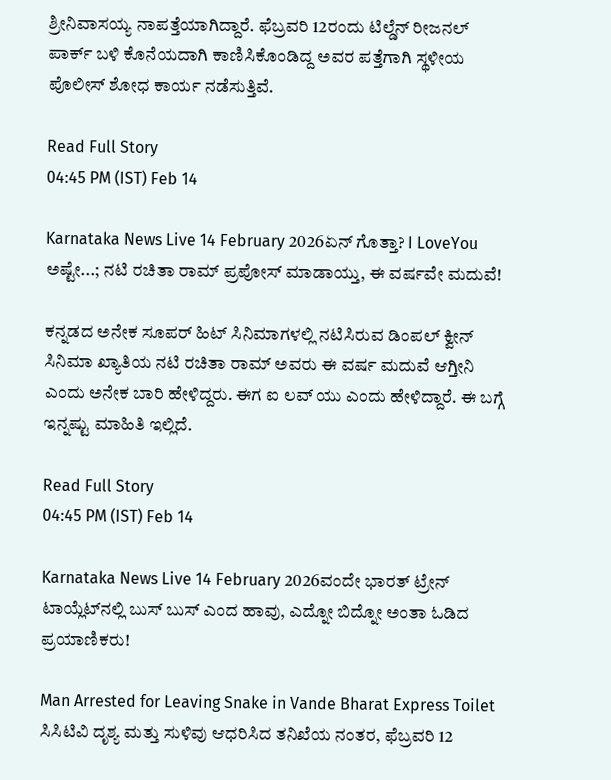ಶ್ರೀನಿವಾಸಯ್ಯ ನಾಪತ್ತೆಯಾಗಿದ್ದಾರೆ. ಫೆಬ್ರವರಿ 12ರಂದು ಟಿಲ್ಡೆನ್ ರೀಜನಲ್ ಪಾರ್ಕ್ ಬಳಿ ಕೊನೆಯದಾಗಿ ಕಾಣಿಸಿಕೊಂಡಿದ್ದ ಅವರ ಪತ್ತೆಗಾಗಿ ಸ್ಥಳೀಯ ಪೊಲೀಸ್ ಶೋಧ ಕಾರ್ಯ ನಡೆಸುತ್ತಿವೆ.

Read Full Story
04:45 PM (IST) Feb 14

Karnataka News Live 14 February 2026ಏನ್‌ ಗೊತ್ತಾ? I LoveYou ಅಷ್ಟೇ...; ನಟಿ ರಚಿತಾ ರಾಮ್‌ ಪ್ರಪೋಸ್ ಮಾಡಾಯ್ತು, ಈ ವರ್ಷವೇ ಮದುವೆ!

ಕನ್ನಡದ ಅನೇಕ ಸೂಪರ್‌ ಹಿಟ್‌ ಸಿನಿಮಾಗಳಲ್ಲಿ ನಟಿಸಿರುವ ಡಿಂಪಲ್‌ ಕ್ವೀನ್‌ ಸಿನಿಮಾ ಖ್ಯಾತಿಯ ನಟಿ ರಚಿತಾ ರಾಮ್‌ ಅವರು ಈ ವರ್ಷ ಮದುವೆ ಆಗ್ತೀನಿ ಎಂದು ಅನೇಕ ಬಾರಿ ಹೇಳಿದ್ದರು. ಈಗ ಐ ಲವ್‌ ಯು ಎಂದು ಹೇಳಿದ್ದಾರೆ. ಈ ಬಗ್ಗೆ ಇನ್ನಷ್ಟು ಮಾಹಿತಿ ಇಲ್ಲಿದೆ.

Read Full Story
04:45 PM (IST) Feb 14

Karnataka News Live 14 February 2026ವಂದೇ ಭಾರತ್‌ ಟ್ರೇನ್‌ ಟಾಯ್ಲೆಟ್‌ನಲ್ಲಿ ಬುಸ್‌ ಬುಸ್‌ ಎಂದ ಹಾವು, ಎದ್ನೋ ಬಿದ್ನೋ ಅಂತಾ ಓಡಿದ ಪ್ರಯಾಣಿಕರು!

Man Arrested for Leaving Snake in Vande Bharat Express Toilet ಸಿಸಿಟಿವಿ ದೃಶ್ಯ ಮತ್ತು ಸುಳಿವು ಆಧರಿಸಿದ ತನಿಖೆಯ ನಂತರ, ಫೆಬ್ರವರಿ 12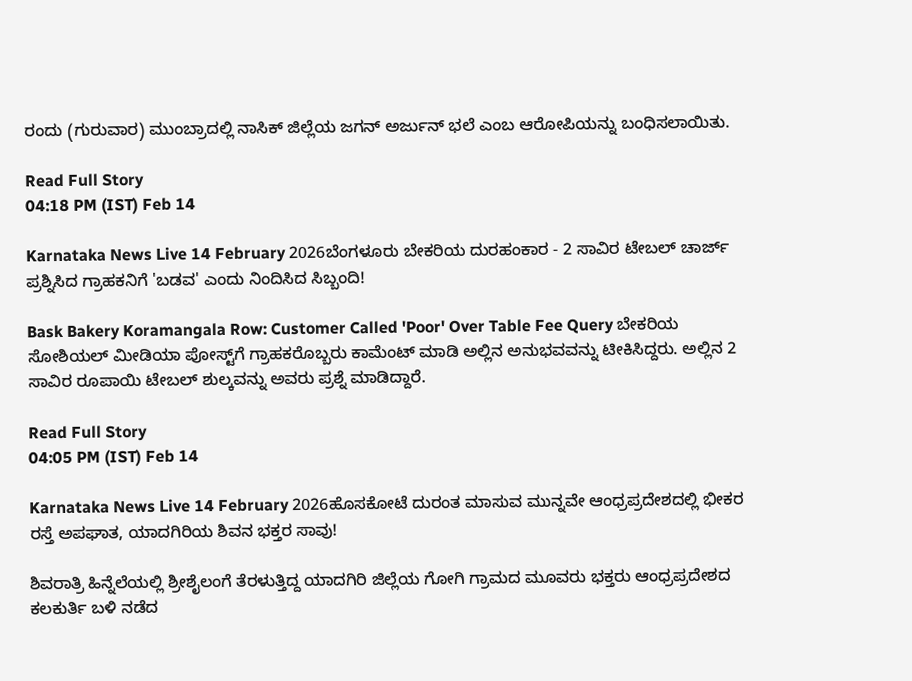ರಂದು (ಗುರುವಾರ) ಮುಂಬ್ರಾದಲ್ಲಿ ನಾಸಿಕ್ ಜಿಲ್ಲೆಯ ಜಗನ್ ಅರ್ಜುನ್ ಭಲೆ ಎಂಬ ಆರೋಪಿಯನ್ನು ಬಂಧಿಸಲಾಯಿತು.

Read Full Story
04:18 PM (IST) Feb 14

Karnataka News Live 14 February 2026ಬೆಂಗಳೂರು ಬೇಕರಿಯ ದುರಹಂಕಾರ - 2 ಸಾವಿರ ಟೇಬಲ್‌ ಚಾರ್ಜ್‌ ಪ್ರಶ್ನಿಸಿದ ಗ್ರಾಹಕನಿಗೆ 'ಬಡವ' ಎಂದು ನಿಂದಿಸಿದ ಸಿಬ್ಬಂದಿ!

Bask Bakery Koramangala Row: Customer Called 'Poor' Over Table Fee Query ಬೇಕರಿಯ ಸೋಶಿಯಲ್‌ ಮೀಡಿಯಾ ಪೋಸ್ಟ್‌ಗೆ ಗ್ರಾಹಕರೊಬ್ಬರು ಕಾಮೆಂಟ್‌ ಮಾಡಿ ಅಲ್ಲಿನ ಅನುಭವವನ್ನು ಟೀಕಿಸಿದ್ದರು. ಅಲ್ಲಿನ 2 ಸಾವಿರ ರೂಪಾಯಿ ಟೇಬಲ್‌ ಶುಲ್ಕವನ್ನು ಅವರು ಪ್ರಶ್ನೆ ಮಾಡಿದ್ದಾರೆ.

Read Full Story
04:05 PM (IST) Feb 14

Karnataka News Live 14 February 2026ಹೊಸಕೋಟೆ ದುರಂತ ಮಾಸುವ ಮುನ್ನವೇ ಆಂಧ್ರಪ್ರದೇಶದಲ್ಲಿ ಭೀಕರ ರಸ್ತೆ ಅಪಘಾತ, ಯಾದಗಿರಿಯ ಶಿವನ ಭಕ್ತರ ಸಾವು!

ಶಿವರಾತ್ರಿ ಹಿನ್ನೆಲೆಯಲ್ಲಿ ಶ್ರೀಶೈಲಂಗೆ ತೆರಳುತ್ತಿದ್ದ ಯಾದಗಿರಿ ಜಿಲ್ಲೆಯ ಗೋಗಿ ಗ್ರಾಮದ ಮೂವರು ಭಕ್ತರು ಆಂಧ್ರಪ್ರದೇಶದ ಕಲಕುರ್ತಿ ಬಳಿ ನಡೆದ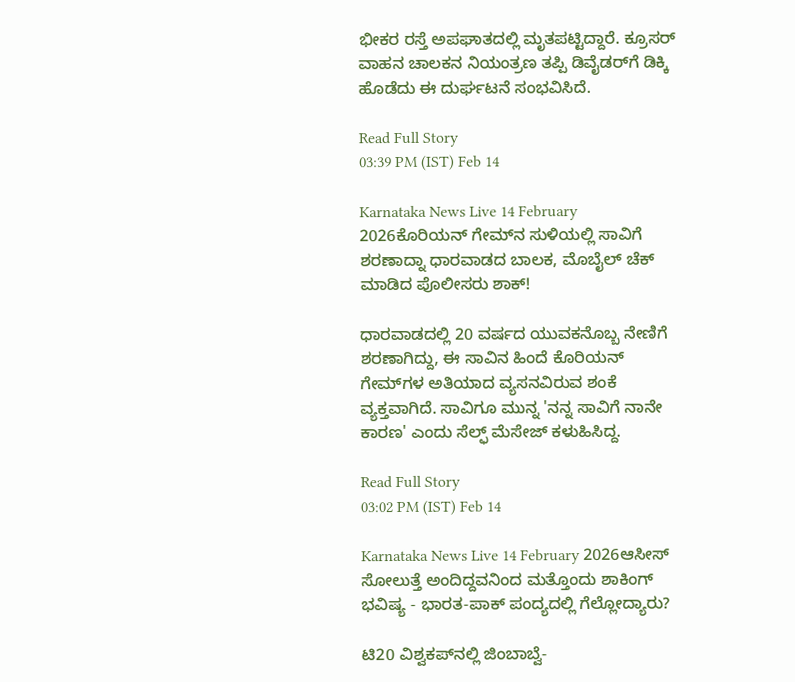ಭೀಕರ ರಸ್ತೆ ಅಪಘಾತದಲ್ಲಿ ಮೃತಪಟ್ಟಿದ್ದಾರೆ. ಕ್ರೂಸರ್ ವಾಹನ ಚಾಲಕನ ನಿಯಂತ್ರಣ ತಪ್ಪಿ ಡಿವೈಡರ್‌ಗೆ ಡಿಕ್ಕಿ ಹೊಡೆದು ಈ ದುರ್ಘಟನೆ ಸಂಭವಿಸಿದೆ.

Read Full Story
03:39 PM (IST) Feb 14

Karnataka News Live 14 February 2026ಕೊರಿಯನ್ ಗೇಮ್‌ನ ಸುಳಿಯಲ್ಲಿ ಸಾವಿಗೆ ಶರಣಾದ್ನಾ ಧಾರವಾಡದ ಬಾಲಕ, ಮೊಬೈಲ್ ಚೆಕ್ ಮಾಡಿದ ಪೊಲೀಸರು ಶಾಕ್!

ಧಾರವಾಡದಲ್ಲಿ 20 ವರ್ಷದ ಯುವಕನೊಬ್ಬ ನೇಣಿಗೆ ಶರಣಾಗಿದ್ದು, ಈ ಸಾವಿನ ಹಿಂದೆ ಕೊರಿಯನ್ ಗೇಮ್‌ಗಳ ಅತಿಯಾದ ವ್ಯಸನವಿರುವ ಶಂಕೆ ವ್ಯಕ್ತವಾಗಿದೆ. ಸಾವಿಗೂ ಮುನ್ನ 'ನನ್ನ ಸಾವಿಗೆ ನಾನೇ ಕಾರಣ' ಎಂದು ಸೆಲ್ಫ್ ಮೆಸೇಜ್ ಕಳುಹಿಸಿದ್ದ.

Read Full Story
03:02 PM (IST) Feb 14

Karnataka News Live 14 February 2026ಆಸೀಸ್ ಸೋಲುತ್ತೆ ಅಂದಿದ್ದವನಿಂದ ಮತ್ತೊಂದು ಶಾಕಿಂಗ್ ಭವಿಷ್ಯ - ಭಾರತ-ಪಾಕ್ ಪಂದ್ಯದಲ್ಲಿ ಗೆಲ್ಲೋದ್ಯಾರು?

ಟಿ20 ವಿಶ್ವಕಪ್‌ನಲ್ಲಿ ಜಿಂಬಾಬ್ವೆ-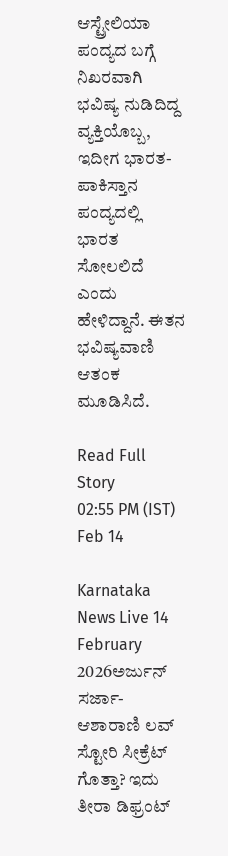ಆಸ್ಟ್ರೇಲಿಯಾ ಪಂದ್ಯದ ಬಗ್ಗೆ ನಿಖರವಾಗಿ ಭವಿಷ್ಯ ನುಡಿದಿದ್ದ ವ್ಯಕ್ತಿಯೊಬ್ಬ, ಇದೀಗ ಭಾರತ-ಪಾಕಿಸ್ತಾನ ಪಂದ್ಯದಲ್ಲಿ ಭಾರತ ಸೋಲಲಿದೆ ಎಂದು ಹೇಳಿದ್ದಾನೆ. ಈತನ ಭವಿಷ್ಯವಾಣಿ ಆತಂಕ ಮೂಡಿಸಿದೆ.

Read Full Story
02:55 PM (IST) Feb 14

Karnataka News Live 14 February 2026ಅರ್ಜುನ್ ಸರ್ಜಾ-ಆಶಾರಾಣಿ ಲವ್ ಸ್ಟೋರಿ ಸೀಕ್ರೆಟ್ ಗೊತ್ತಾ? ಇದು ತೀರಾ ಡಿಫ್ರಂಟ್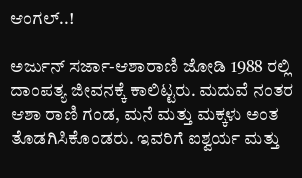ಆಂಗಲ್..!

ಅರ್ಜುನ್ ಸರ್ಜಾ-ಆಶಾರಾಣಿ ಜೋಡಿ 1988 ರಲ್ಲಿ ದಾಂಪತ್ಯ ಜೀವನಕ್ಕೆ ಕಾಲಿಟ್ಟರು. ಮದುವೆ ನಂತರ ಆಶಾ ರಾಣಿ ಗಂಡ, ಮನೆ ಮತ್ತು ಮಕ್ಕಳು ಅಂತ ತೊಡಗಿಸಿಕೊಂಡರು. ಇವರಿಗೆ ಐಶ್ವರ್ಯ ಮತ್ತು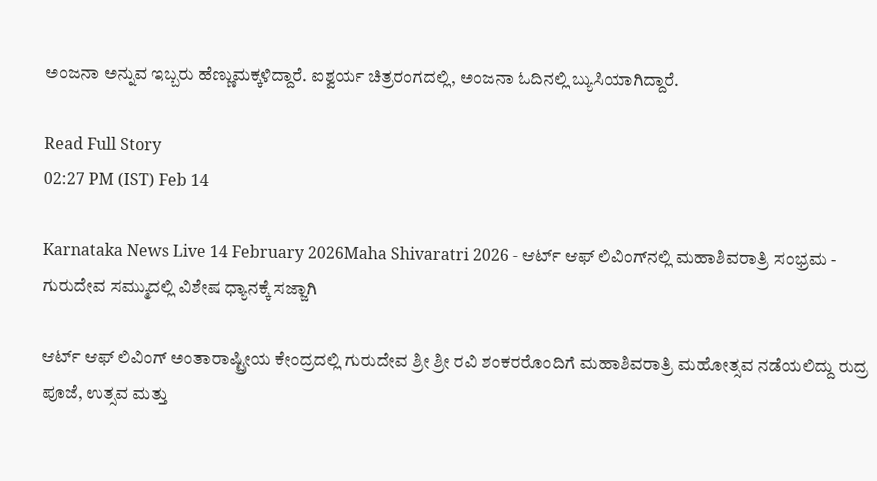ಅಂಜನಾ ಅನ್ನುವ ಇಬ್ಬರು ಹೆಣ್ಣುಮಕ್ಕಳಿದ್ದಾರೆ. ಐಶ್ವರ್ಯ ಚಿತ್ರರಂಗದಲ್ಲಿ, ಅಂಜನಾ ಓದಿನಲ್ಲಿ ಬ್ಯುಸಿಯಾಗಿದ್ದಾರೆ.

Read Full Story
02:27 PM (IST) Feb 14

Karnataka News Live 14 February 2026Maha Shivaratri 2026 - ಆರ್ಟ್ ಆಫ್ ಲಿವಿಂಗ್‌ನಲ್ಲಿ ಮಹಾಶಿವರಾತ್ರಿ ಸಂಭ್ರಮ - ಗುರುದೇವ ಸಮ್ಮುದಲ್ಲಿ ವಿಶೇಷ ಧ್ಯಾನಕ್ಕೆ ಸಜ್ಜಾಗಿ

ಆರ್ಟ್ ಆಫ್ ಲಿವಿಂಗ್ ಅಂತಾರಾಷ್ಟ್ರೀಯ ಕೇಂದ್ರದಲ್ಲಿ ಗುರುದೇವ ಶ್ರೀ ಶ್ರೀ ರವಿ ಶಂಕರರೊಂದಿಗೆ ಮಹಾಶಿವರಾತ್ರಿ ಮಹೋತ್ಸವ ನಡೆಯಲಿದ್ದು ರುದ್ರ ಪೂಜೆ, ಉತ್ಸವ ಮತ್ತು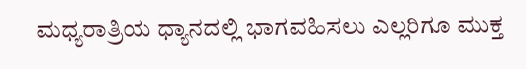ಮಧ್ಯರಾತ್ರಿಯ ಧ್ಯಾನದಲ್ಲಿ ಭಾಗವಹಿಸಲು ಎಲ್ಲರಿಗೂ ಮುಕ್ತ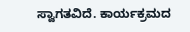ಸ್ವಾಗತವಿದೆ. ಕಾರ್ಯಕ್ರಮದ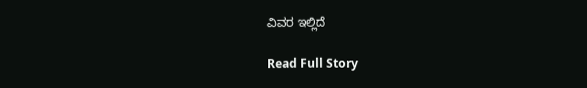ವಿವರ ಇಲ್ಲಿದೆ

Read Full Story